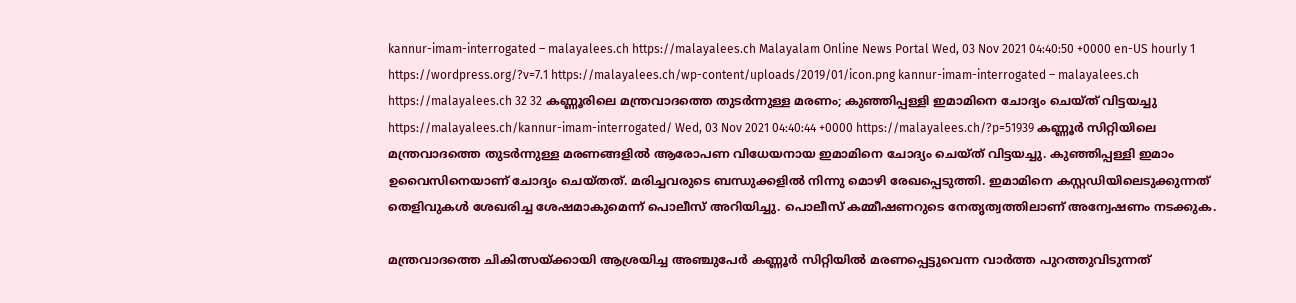kannur-imam-interrogated – malayalees.ch https://malayalees.ch Malayalam Online News Portal Wed, 03 Nov 2021 04:40:50 +0000 en-US hourly 1 https://wordpress.org/?v=7.1 https://malayalees.ch/wp-content/uploads/2019/01/icon.png kannur-imam-interrogated – malayalees.ch https://malayalees.ch 32 32 കണ്ണൂരിലെ മന്ത്രവാദത്തെ തുടർന്നുള്ള മരണം; കുഞ്ഞിപ്പള്ളി ഇമാമിനെ ചോദ്യം ചെയ്ത് വിട്ടയച്ചു https://malayalees.ch/kannur-imam-interrogated/ Wed, 03 Nov 2021 04:40:44 +0000 https://malayalees.ch/?p=51939 കണ്ണൂർ സിറ്റിയിലെ മന്ത്രവാദത്തെ തുടർന്നുള്ള മരണങ്ങളിൽ ആരോപണ വിധേയനായ ഇമാമിനെ ചോദ്യം ചെയ്ത് വിട്ടയച്ചു. കുഞ്ഞിപ്പള്ളി ഇമാം ഉവൈസിനെയാണ് ചോദ്യം ചെയ്തത്. മരിച്ചവരുടെ ബന്ധുക്കളിൽ നിന്നു മൊഴി രേഖപ്പെടുത്തി. ഇമാമിനെ കസ്റ്റഡിയിലെടുക്കുന്നത് തെളിവുകൾ ശേഖരിച്ച ശേഷമാകുമെന്ന് പൊലീസ് അറിയിച്ചു. പൊലീസ് കമ്മീഷണറുടെ നേതൃത്വത്തിലാണ് അന്വേഷണം നടക്കുക.

മന്ത്രവാദത്തെ ചികിത്സയ്ക്കായി ആശ്രയിച്ച അഞ്ചുപേർ കണ്ണൂർ സിറ്റിയിൽ മരണപ്പെട്ടുവെന്ന വാർത്ത പുറത്തുവിടുന്നത്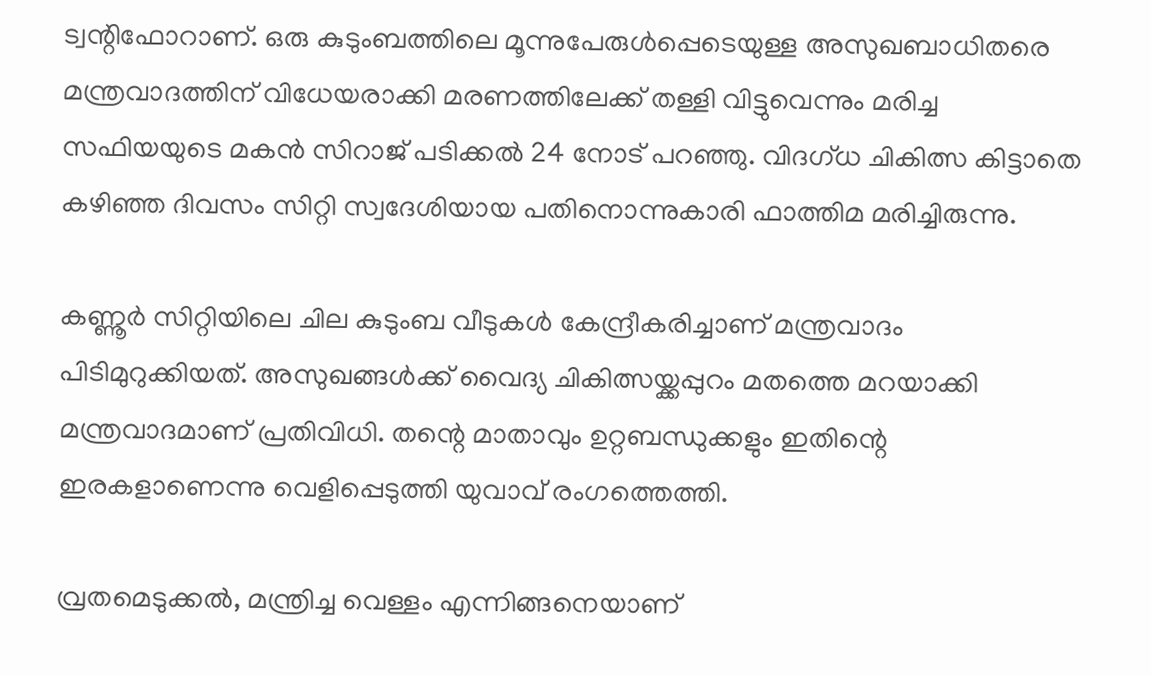ട്വന്റിഫോറാണ്. ഒരു കുടുംബത്തിലെ മൂന്നുപേരുൾപ്പെടെയുള്ള അസുഖബാധിതരെ മന്ത്രവാദത്തിന് വിധേയരാക്കി മരണത്തിലേക്ക് തള്ളി വിട്ടുവെന്നും മരിച്ച സഫിയയുടെ മകൻ സിറാജ് പടിക്കൽ 24 നോട് പറഞ്ഞു. വിദഗ്ധ ചികിത്സ കിട്ടാതെ കഴിഞ്ഞ ദിവസം സിറ്റി സ്വദേശിയായ പതിനൊന്നുകാരി ഫാത്തിമ മരിച്ചിരുന്നു.

കണ്ണൂർ സിറ്റിയിലെ ചില കുടുംബ വീടുകൾ കേന്ദ്രീകരിച്ചാണ് മന്ത്രവാദം പിടിമുറുക്കിയത്. അസുഖങ്ങൾക്ക് വൈദ്യ ചികിത്സയ്ക്കപ്പുറം മതത്തെ മറയാക്കി മന്ത്രവാദമാണ് പ്രതിവിധി. തന്റെ മാതാവും ഉറ്റബന്ധുക്കളും ഇതിന്റെ ഇരകളാണെന്നു വെളിപ്പെടുത്തി യുവാവ് രംഗത്തെത്തി.

വ്രതമെടുക്കൽ, മന്ത്രിച്ച വെള്ളം എന്നിങ്ങനെയാണ്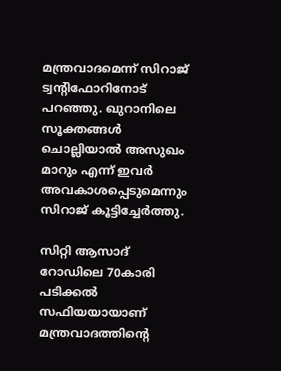മന്ത്രവാദമെന്ന് സിറാജ് ട്വന്റിഫോറിനോട് പറഞ്ഞു. ഖുറാനിലെ സൂക്തങ്ങൾ ചൊല്ലിയാൽ അസുഖം മാറും എന്ന് ഇവർ അവകാശപ്പെടുമെന്നും സിറാജ് കൂട്ടിച്ചേർത്തു.

സിറ്റി ആസാദ് റോഡിലെ 70കാരി പടിക്കൽ സഫിയയായാണ് മന്ത്രവാദത്തിന്റെ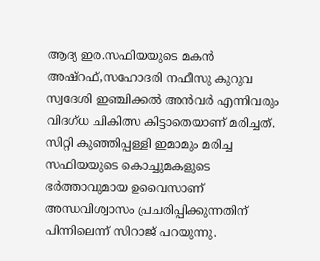ആദ്യ ഇര.സഫിയയുടെ മകൻ അഷ്‌റഫ്,സഹോദരി നഫീസു കുറുവ സ്വദേശി ഇഞ്ചിക്കൽ അൻവർ എന്നിവരും വിദഗ്ധ ചികിത്സ കിട്ടാതെയാണ് മരിച്ചത്. സിറ്റി കുഞ്ഞിപ്പള്ളി ഇമാമും മരിച്ച സഫിയയുടെ കൊച്ചുമകളുടെ ഭർത്താവുമായ ഉവൈസാണ് അന്ധവിശ്വാസം പ്രചരിപ്പിക്കുന്നതിന് പിന്നിലെന്ന് സിറാജ് പറയുന്നു.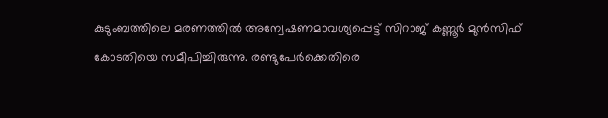കുടുംബത്തിലെ മരണത്തിൽ അന്വേഷണമാവശ്യപ്പെട്ട് സിറാജ് കണ്ണൂർ മുൻസിഫ് കോടതിയെ സമീപിച്ചിരുന്നു. രണ്ടുപേർക്കെതിരെ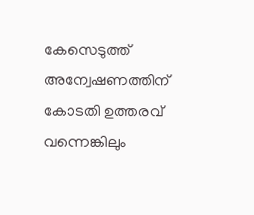കേസെടുത്ത് അന്വേഷണത്തിന് കോടതി ഉത്തരവ് വന്നെങ്കിലും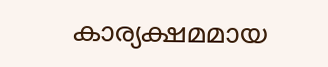കാര്യക്ഷമമായ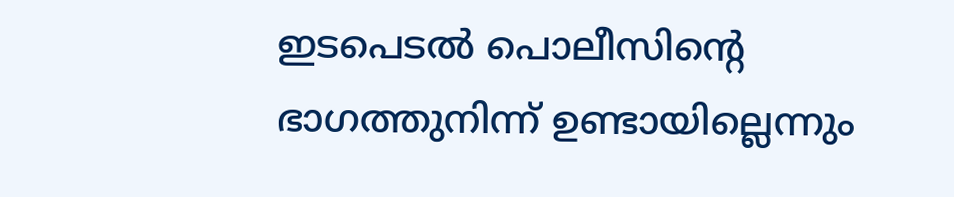ഇടപെടൽ പൊലീസിന്റെ ഭാഗത്തുനിന്ന് ഉണ്ടായില്ലെന്നും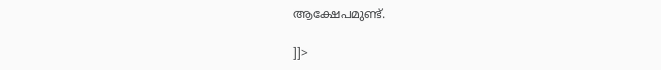ആക്ഷേപമുണ്ട്.

]]>